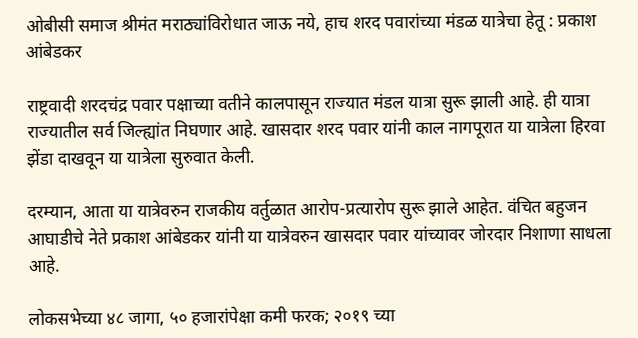ओबीसी समाज श्रीमंत मराठ्यांविरोधात जाऊ नये, हाच शरद पवारांच्या मंडळ यात्रेचा हेतू : प्रकाश आंबेडकर

राष्ट्रवादी शरदचंद्र पवार पक्षाच्या वतीने कालपासून राज्यात मंडल यात्रा सुरू झाली आहे. ही यात्रा राज्यातील सर्व जिल्ह्यांत निघणार आहे. खासदार शरद पवार यांनी काल नागपूरात या यात्रेला हिरवा झेंडा दाखवून या यात्रेला सुरुवात केली.

दरम्यान, आता या यात्रेवरुन राजकीय वर्तुळात आरोप-प्रत्यारोप सुरू झाले आहेत. वंचित बहुजन आघाडीचे नेते प्रकाश आंबेडकर यांनी या यात्रेवरुन खासदार पवार यांच्यावर जोरदार निशाणा साधला आहे.

लोकसभेच्या ४८ जागा, ५० हजारांपेक्षा कमी फरक; २०१९ च्या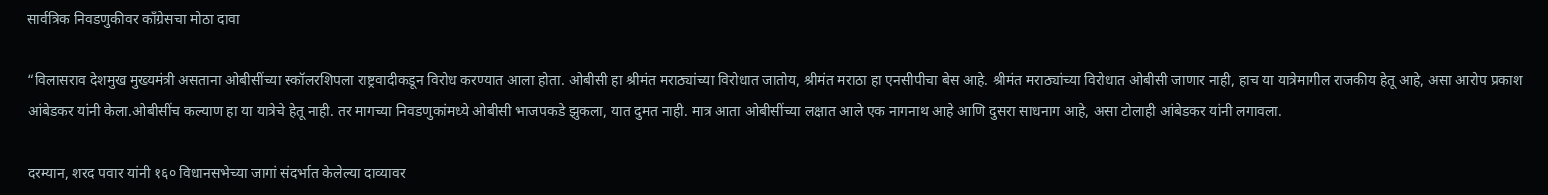सार्वत्रिक निवडणुकीवर काँग्रेसचा मोठा दावा

“विलासराव देशमुख मुख्यमंत्री असताना ओबीसींच्या स्कॉलरशिपला राष्ट्रवादीकडून विरोध करण्यात आला होता. ओबीसी हा श्रीमंत मराठ्यांच्या विरोधात जातोय, श्रीमंत मराठा हा एनसीपीचा बेस आहे. श्रीमंत मराठ्यांच्या विरोधात ओबीसी जाणार नाही, हाच या यात्रेमागील राजकीय हेतू आहे, असा आरोप प्रकाश आंबेडकर यांनी केला.ओबीसींच कल्याण हा या यात्रेचे हेतू नाही. तर मागच्या निवडणुकांमध्ये ओबीसी भाजपकडे झुकला, यात दुमत नाही. मात्र आता ओबीसींच्या लक्षात आले एक नागनाथ आहे आणि दुसरा साधनाग आहे, असा टोलाही आंबेडकर यांनी लगावला.

दरम्यान, शरद पवार यांनी १६० विधानसभेच्या जागां संदर्भात केलेल्या दाव्यावर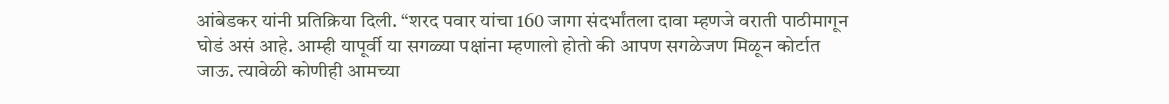आंबेडकर यांनी प्रतिक्रिया दिली. “शरद पवार यांचा 160 जागा संदर्भांतला दावा म्हणजे वराती पाठीमागून घोडं असं आहे. आम्ही यापूर्वी या सगळ्या पक्षांना म्हणालो होतो की आपण सगळेजण मिळून कोर्टात जाऊ. त्यावेळी कोणीही आमच्या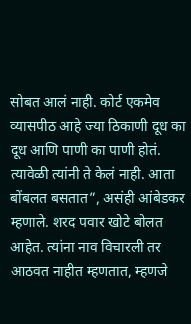सोबत आलं नाही. कोर्ट एकमेव व्यासपीठ आहे ज्या ठिकाणी दूध का दूध आणि पाणी का पाणी होतं. त्यावेळी त्यांनी ते केलं नाही. आता बोंबलत बसतात”, असंही आंबेडकर म्हणाले. शरद पवार खोटे बोलत आहेत. त्यांना नाव विचारली तर आठवत नाहीत म्हणतात, म्हणजे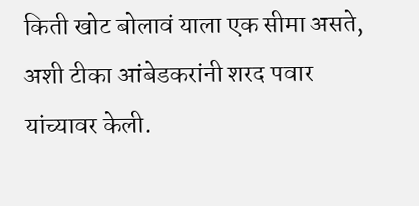किती खोट बोलावं याला एक सीमा असते, अशी टीका आंबेडकरांनी शरद पवार यांच्यावर केली.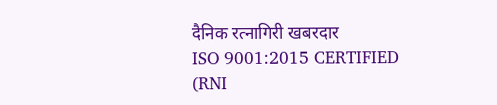दैनिक रत्नागिरी खबरदार
ISO 9001:2015 CERTIFIED
(RNI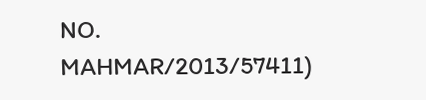NO. MAHMAR/2013/57411)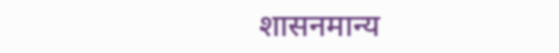शासनमान्य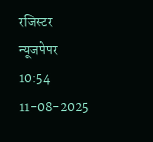रजिस्टर न्यूजपेपर
10:54 11-08-2025